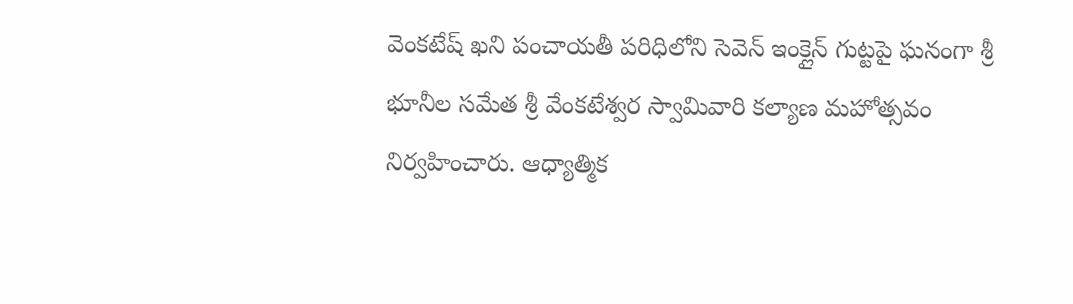వెంకటేష్ ఖని పంచాయతీ పరిధిలోని సెవెన్ ఇంక్లైన్ గుట్టపై ఘనంగా శ్రీ భూనీల సమేత శ్రీ వేంకటేశ్వర స్వామివారి కల్యాణ మహోత్సవం నిర్వహించారు. ఆధ్యాత్మిక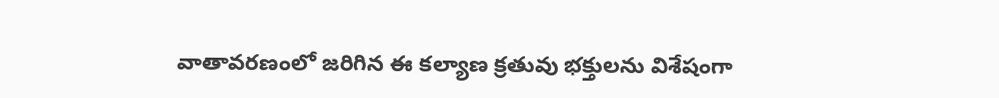వాతావరణంలో జరిగిన ఈ కల్యాణ క్రతువు భక్తులను విశేషంగా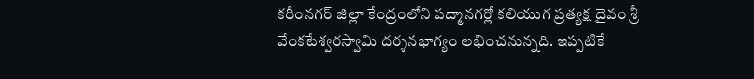కరీంనగర్ జిల్లా కేంద్రంలోని పద్మానగర్లో కలియుగ ప్రత్యక్ష దైవం శ్రీ వేంకటేశ్వరస్వామి దర్శనభాగ్యం లభించనున్నది. ఇప్పటికే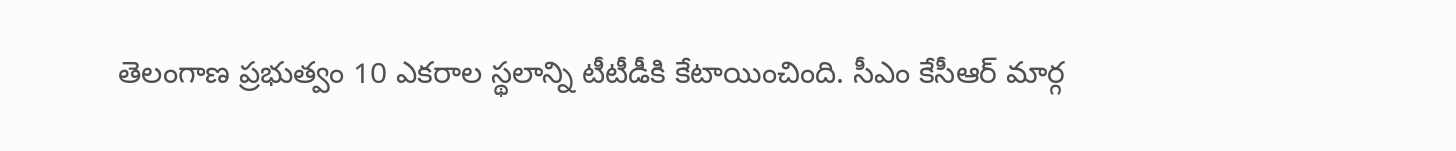తెలంగాణ ప్రభుత్వం 10 ఎకరాల స్థలాన్ని టీటీడీకి కేటాయించింది. సీఎం కేసీఆర్ మార్గ